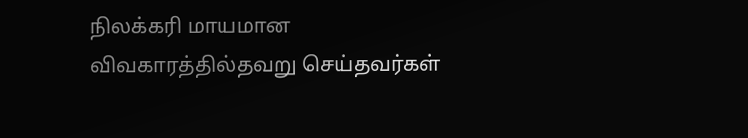நிலக்கரி மாயமான விவகாரத்தில்தவறு செய்தவர்கள்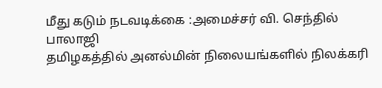மீது கடும் நடவடிக்கை :அமைச்சர் வி. செந்தில் பாலாஜி
தமிழகத்தில் அனல்மின் நிலையங்களில் நிலக்கரி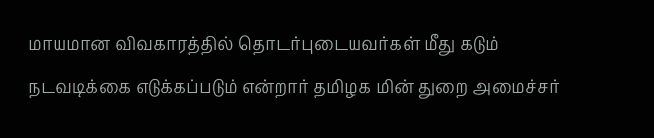மாயமான விவகாரத்தில் தொடர்புடையவர்கள் மீது கடும் நடவடிக்கை எடுக்கப்படும் என்றார் தமிழக மின் துறை அமைச்சர்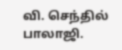வி. செந்தில் பாலாஜி.